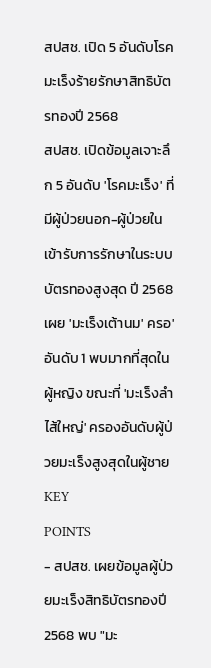สปสช. เปิด 5 อันดับโรคมะเร็งร้ายรักษาสิทธิบัตรทองปี 2568
สปสช. เปิดข้อมูลเจาะลึก 5 อันดับ 'โรคมะเร็ง' ที่มีผู้ป่วยนอก-ผู้ป่วยใน เข้ารับการรักษาในระบบบัตรทองสูงสุด ปี 2568 เผย 'มะเร็งเต้านม' ครอ'อันดับ 1 พบมากที่สุดในผู้หญิง ขณะที่ 'มะเร็งลำไส้ใหญ่' ครองอันดับผู้ป่วยมะเร็งสูงสุดในผู้ชาย
KEY
POINTS
- สปสช. เผยข้อมูลผู้ป่วยมะเร็งสิทธิบัตรทองปี 2568 พบ "มะ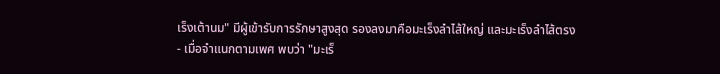เร็งเต้านม" มีผู้เข้ารับการรักษาสูงสุด รองลงมาคือมะเร็งลำไส้ใหญ่ และมะเร็งลำไส้ตรง
- เมื่อจำแนกตามเพศ พบว่า "มะเร็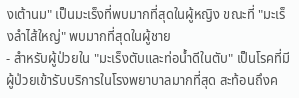งเต้านม" เป็นมะเร็งที่พบมากที่สุดในผู้หญิง ขณะที่ "มะเร็งลำไส้ใหญ่" พบมากที่สุดในผู้ชาย
- สำหรับผู้ป่วยใน "มะเร็งตับและท่อน้ำดีในตับ" เป็นโรคที่มีผู้ป่วยเข้ารับบริการในโรงพยาบาลมากที่สุด สะท้อนถึงค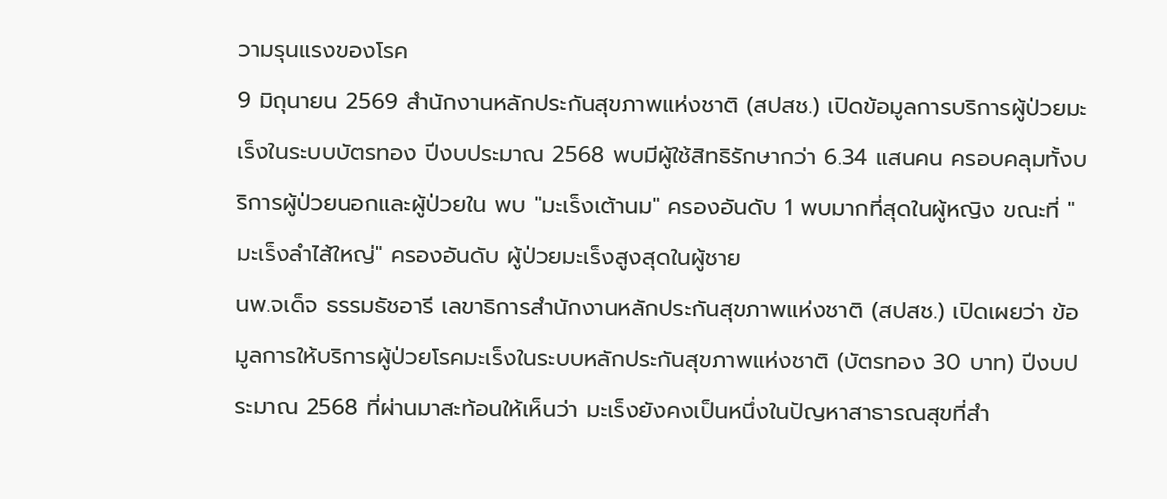วามรุนแรงของโรค
9 มิถุนายน 2569 สำนักงานหลักประกันสุขภาพแห่งชาติ (สปสช.) เปิดข้อมูลการบริการผู้ป่วยมะเร็งในระบบบัตรทอง ปีงบประมาณ 2568 พบมีผู้ใช้สิทธิรักษากว่า 6.34 แสนคน ครอบคลุมทั้งบริการผู้ป่วยนอกและผู้ป่วยใน พบ "มะเร็งเต้านม" ครองอันดับ 1 พบมากที่สุดในผู้หญิง ขณะที่ "มะเร็งลำไส้ใหญ่" ครองอันดับ ผู้ป่วยมะเร็งสูงสุดในผู้ชาย
นพ.จเด็จ ธรรมธัชอารี เลขาธิการสำนักงานหลักประกันสุขภาพแห่งชาติ (สปสช.) เปิดเผยว่า ข้อมูลการให้บริการผู้ป่วยโรคมะเร็งในระบบหลักประกันสุขภาพแห่งชาติ (บัตรทอง 30 บาท) ปีงบประมาณ 2568 ที่ผ่านมาสะท้อนให้เห็นว่า มะเร็งยังคงเป็นหนึ่งในปัญหาสาธารณสุขที่สำ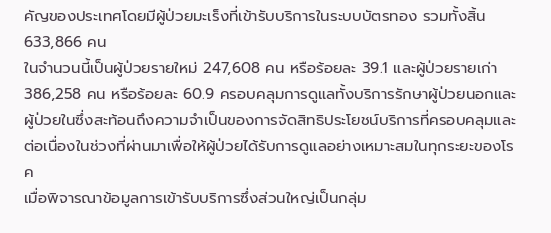คัญของประเทศโดยมีผู้ป่วยมะเร็งที่เข้ารับบริการในระบบบัตรทอง รวมทั้งสิ้น 633,866 คน
ในจำนวนนี้เป็นผู้ป่วยรายใหม่ 247,608 คน หรือร้อยละ 39.1 และผู้ป่วยรายเก่า 386,258 คน หรือร้อยละ 60.9 ครอบคลุมการดูแลทั้งบริการรักษาผู้ป่วยนอกและผู้ป่วยในซึ่งสะท้อนถึงความจำเป็นของการจัดสิทธิประโยชน์บริการที่ครอบคลุมและต่อเนื่องในช่วงที่ผ่านมาเพื่อให้ผู้ป่วยได้รับการดูแลอย่างเหมาะสมในทุกระยะของโรค
เมื่อพิจารณาข้อมูลการเข้ารับบริการซึ่งส่วนใหญ่เป็นกลุ่ม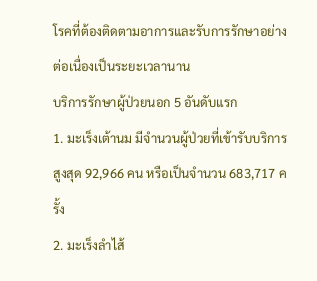โรคที่ต้องติดตามอาการและรับการรักษาอย่างต่อเนื่องเป็นระยะเวลานาน
บริการรักษาผู้ป่วยนอก 5 อันดับแรก
1. มะเร็งเต้านม มีจำนวนผู้ป่วยที่เข้ารับบริการสูงสุด 92,966 คน หรือเป็นจำนวน 683,717 ครั้ง
2. มะเร็งลำไส้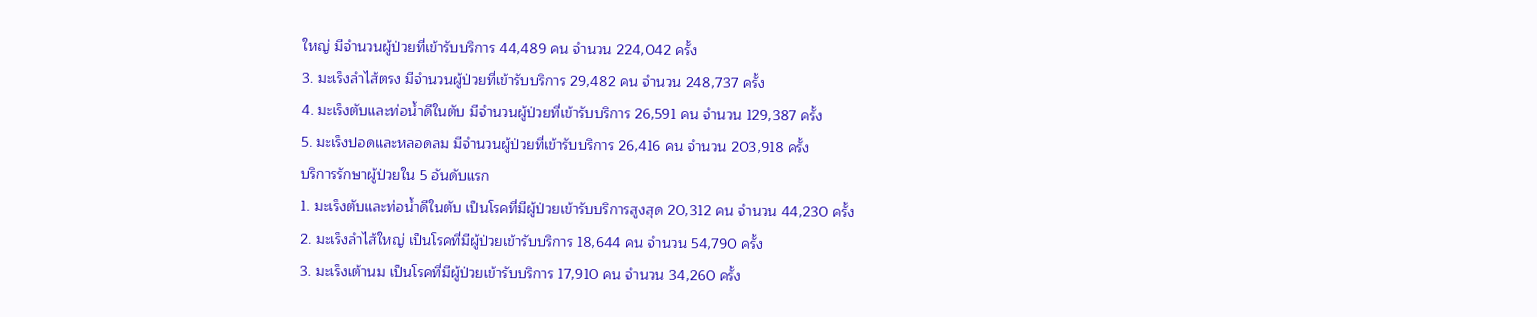ใหญ่ มีจำนวนผู้ป่วยที่เข้ารับบริการ 44,489 คน จำนวน 224,042 ครั้ง
3. มะเร็งลำไส้ตรง มีจำนวนผู้ป่วยที่เข้ารับบริการ 29,482 คน จำนวน 248,737 ครั้ง
4. มะเร็งตับและท่อน้ำดีในตับ มีจำนวนผู้ป่วยที่เข้ารับบริการ 26,591 คน จำนวน 129,387 ครั้ง
5. มะเร็งปอดและหลอดลม มีจำนวนผู้ป่วยที่เข้ารับบริการ 26,416 คน จำนวน 203,918 ครั้ง
บริการรักษาผู้ป่วยใน 5 อันดับแรก
1. มะเร็งตับและท่อน้ำดีในตับ เป็นโรคที่มีผู้ป่วยเข้ารับบริการสูงสุด 20,312 คน จำนวน 44,230 ครั้ง
2. มะเร็งลำไส้ใหญ่ เป็นโรคที่มีผู้ป่วยเข้ารับบริการ 18,644 คน จำนวน 54,790 ครั้ง
3. มะเร็งเต้านม เป็นโรคที่มีผู้ป่วยเข้ารับบริการ 17,910 คน จำนวน 34,260 ครั้ง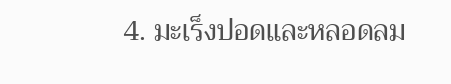4. มะเร็งปอดและหลอดลม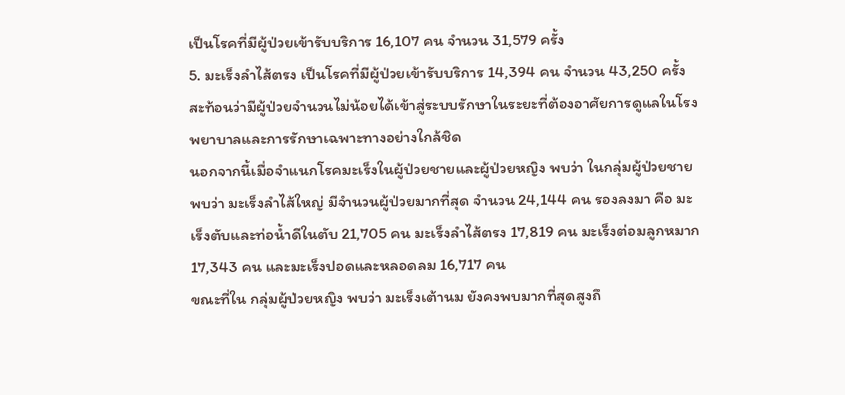เป็นโรคที่มีผู้ป่วยเข้ารับบริการ 16,107 คน จำนวน 31,579 ครั้ง
5. มะเร็งลำไส้ตรง เป็นโรคที่มีผู้ป่วยเข้ารับบริการ 14,394 คน จำนวน 43,250 ครั้ง
สะท้อนว่ามีผู้ป่วยจำนวนไม่น้อยได้เข้าสู่ระบบรักษาในระยะที่ต้องอาศัยการดูแลในโรงพยาบาลและการรักษาเฉพาะทางอย่างใกล้ชิด
นอกจากนี้เมื่อจำแนกโรคมะเร็งในผู้ป่วยชายและผู้ป่วยหญิง พบว่า ในกลุ่มผู้ป่วยชาย พบว่า มะเร็งลำไส้ใหญ่ มีจำนวนผู้ป่วยมากที่สุด จำนวน 24,144 คน รองลงมา คือ มะเร็งตับและท่อน้ำดีในตับ 21,705 คน มะเร็งลำไส้ตรง 17,819 คน มะเร็งต่อมลูกหมาก 17,343 คน และมะเร็งปอดและหลอดลม 16,717 คน
ขณะที่ใน กลุ่มผู้ป่วยหญิง พบว่า มะเร็งเต้านม ยังคงพบมากที่สุดสูงถึ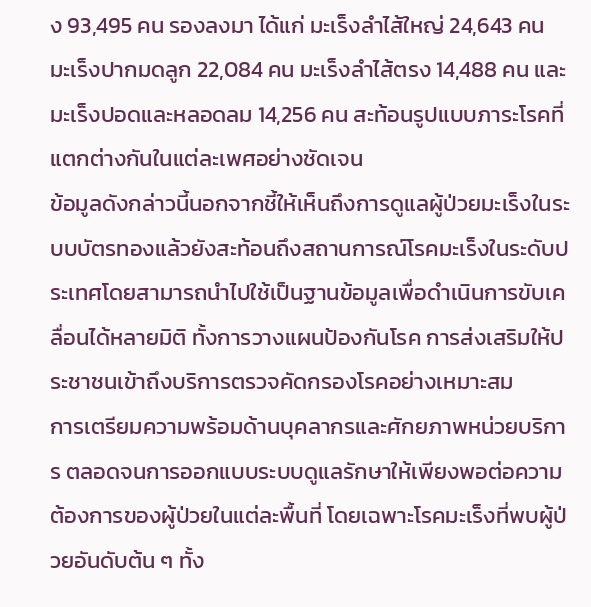ง 93,495 คน รองลงมา ได้แก่ มะเร็งลำไส้ใหญ่ 24,643 คน มะเร็งปากมดลูก 22,084 คน มะเร็งลำไส้ตรง 14,488 คน และมะเร็งปอดและหลอดลม 14,256 คน สะท้อนรูปแบบภาระโรคที่แตกต่างกันในแต่ละเพศอย่างชัดเจน
ข้อมูลดังกล่าวนี้นอกจากชี้ให้เห็นถึงการดูแลผู้ป่วยมะเร็งในระบบบัตรทองแล้วยังสะท้อนถึงสถานการณ์โรคมะเร็งในระดับประเทศโดยสามารถนำไปใช้เป็นฐานข้อมูลเพื่อดำเนินการขับเคลื่อนได้หลายมิติ ทั้งการวางแผนป้องกันโรค การส่งเสริมให้ประชาชนเข้าถึงบริการตรวจคัดกรองโรคอย่างเหมาะสม
การเตรียมความพร้อมด้านบุคลากรและศักยภาพหน่วยบริการ ตลอดจนการออกแบบระบบดูแลรักษาให้เพียงพอต่อความต้องการของผู้ป่วยในแต่ละพื้นที่ โดยเฉพาะโรคมะเร็งที่พบผู้ป่วยอันดับต้น ๆ ทั้ง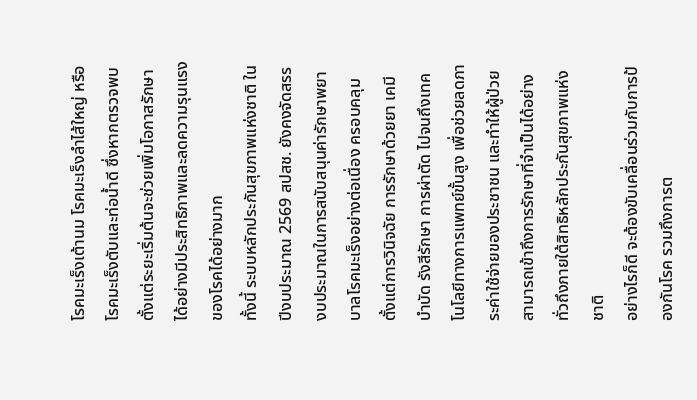โรคมะเร็งเต้านม โรคมะเร็งลำไส้ใหญ่ หรือโรคมะเร็งตับและท่อน้ำดี ซึ่งหากตรวจพบตั้งแต่ระยะเริ่มต้นจะช่วยเพิ่มโอกาสรักษาได้อย่างมีประสิทธิภาพและลดความรุนแรงของโรคได้อย่างมาก
ทั้งนี้ ระบบหลักประกันสุขภาพแห่งชาติ ในปีงบประมาณ 2569 สปสช. ยังคงจัดสรรงบประมาณในการสนับสนุนค่ารักษาพยาบาลโรคมะเร็งอย่างต่อเนื่อง ครอบคลุมตั้งแต่การวินิจฉัย การรักษาด้วยยา เคมีบำบัด รังสีรักษา การผ่าตัด ไปจนถึงเทคโนโลยีทางการแพทย์ขั้นสูง เพื่อช่วยลดภาระค่าใช้จ่ายของประชาชน และทำให้ผู้ป่วยสามารถเข้าถึงการรักษาที่จำเป็นได้อย่างทั่วถึงภายใต้สิทธิหลักประกันสุขภาพแห่งชาติ
อย่างไรก็ดี จะต้องขับเคลื่อนร่วมกับการป้องกันโรค รวมถึงการต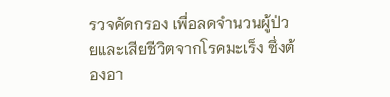รวจคัดกรอง เพื่อลดจำนวนผู้ป่วยและเสียชีวิตจากโรคมะเร็ง ซึ่งต้องอา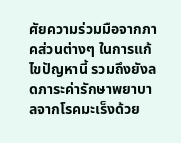ศัยความร่วมมือจากภาคส่วนต่างๆ ในการแก้ไขปัญหานี้ รวมถึงยังลดภาระค่ารักษาพยาบาลจากโรคมะเร็งด้วย